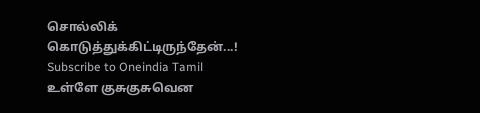சொல்லிக் கொடுத்துக்கிட்டிருந்தேன்...!
Subscribe to Oneindia Tamil
உள்ளே குசுகுசுவென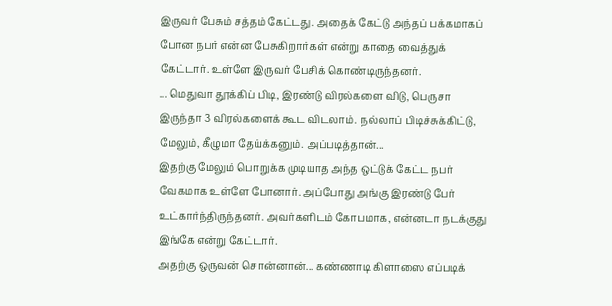இருவர் பேசும் சத்தம் கேட்டது. அதைக் கேட்டு அந்தப் பக்கமாகப் போன நபர் என்ன பேசுகிறார்கள் என்று காதை வைத்துக் கேட்டார். உள்ளே இருவர் பேசிக் கொண்டிருந்தனர்.
... மெதுவா தூக்கிப் பிடி, இரண்டு விரல்களை விடு, பெருசா இருந்தா 3 விரல்களைக் கூட விடலாம். நல்லாப் பிடிச்சுக்கிட்டு, மேலும், கீழுமா தேய்க்கனும். அப்படித்தான்...
இதற்கு மேலும் பொறுக்க முடியாத அந்த ஒட்டுக் கேட்ட நபர் வேகமாக உள்ளே போனார். அப்போது அங்கு இரண்டு பேர் உட்கார்ந்திருந்தனர். அவர்களிடம் கோபமாக, என்னடா நடக்குது இங்கே என்று கேட்டார்.
அதற்கு ஒருவன் சொன்னான்... கண்ணாடி கிளாஸை எப்படிக்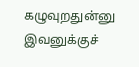கழுவுறதுன்னு இவனுக்குச்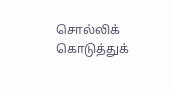சொல்லிக் கொடுத்துக்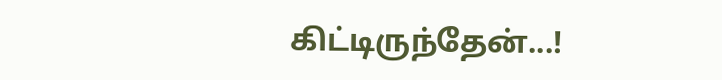கிட்டிருந்தேன்...!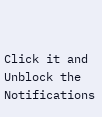Click it and Unblock the Notifications